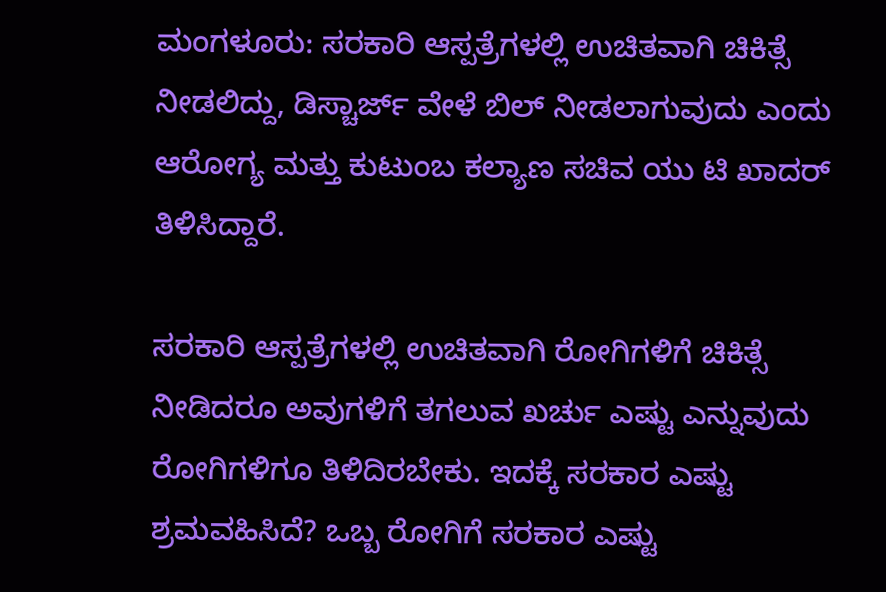ಮಂಗಳೂರು: ಸರಕಾರಿ ಆಸ್ಪತ್ರೆಗಳಲ್ಲಿ ಉಚಿತವಾಗಿ ಚಿಕಿತ್ಸೆ ನೀಡಲಿದ್ದು, ಡಿಸ್ಚಾರ್ಜ್ ವೇಳೆ ಬಿಲ್ ನೀಡಲಾಗುವುದು ಎಂದು ಆರೋಗ್ಯ ಮತ್ತು ಕುಟುಂಬ ಕಲ್ಯಾಣ ಸಚಿವ ಯು ಟಿ ಖಾದರ್ ತಿಳಿಸಿದ್ದಾರೆ.

ಸರಕಾರಿ ಆಸ್ಪತ್ರೆಗಳಲ್ಲಿ ಉಚಿತವಾಗಿ ರೋಗಿಗಳಿಗೆ ಚಿಕಿತ್ಸೆ ನೀಡಿದರೂ ಅವುಗಳಿಗೆ ತಗಲುವ ಖರ್ಚು ಎಷ್ಟು ಎನ್ನುವುದು ರೋಗಿಗಳಿಗೂ ತಿಳಿದಿರಬೇಕು. ಇದಕ್ಕೆ ಸರಕಾರ ಎಷ್ಟು ಶ್ರಮವಹಿಸಿದೆ? ಒಬ್ಬ ರೋಗಿಗೆ ಸರಕಾರ ಎಷ್ಟು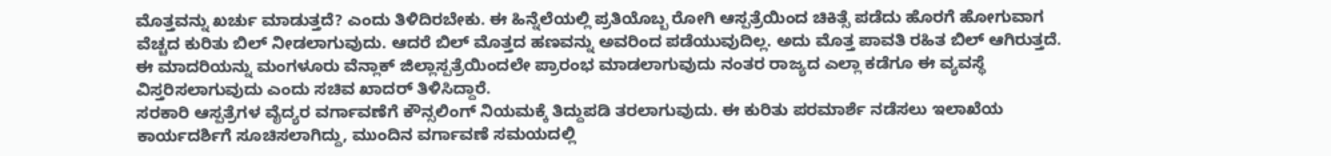ಮೊತ್ತವನ್ನು ಖರ್ಚು ಮಾಡುತ್ತದೆ? ಎಂದು ತಿಳಿದಿರಬೇಕು. ಈ ಹಿನ್ನೆಲೆಯಲ್ಲಿ ಪ್ರತಿಯೊಬ್ಬ ರೋಗಿ ಆಸ್ಪತ್ರೆಯಿಂದ ಚಿಕಿತ್ಸೆ ಪಡೆದು ಹೊರಗೆ ಹೋಗುವಾಗ ವೆಚ್ಚದ ಕುರಿತು ಬಿಲ್ ನೀಡಲಾಗುವುದು. ಆದರೆ ಬಿಲ್ ಮೊತ್ತದ ಹಣವನ್ನು ಅವರಿಂದ ಪಡೆಯುವುದಿಲ್ಲ. ಅದು ಮೊತ್ತ ಪಾವತಿ ರಹಿತ ಬಿಲ್ ಆಗಿರುತ್ತದೆ.
ಈ ಮಾದರಿಯನ್ನು ಮಂಗಳೂರು ವೆನ್ಲಾಕ್ ಜಿಲ್ಲಾಸ್ಪತ್ರೆಯಿಂದಲೇ ಪ್ರಾರಂಭ ಮಾಡಲಾಗುವುದು ನಂತರ ರಾಜ್ಯದ ಎಲ್ಲಾ ಕಡೆಗೂ ಈ ವ್ಯವಸ್ಥೆ ವಿಸ್ತರಿಸಲಾಗುವುದು ಎಂದು ಸಚಿವ ಖಾದರ್ ತಿಳಿಸಿದ್ದಾರೆ.
ಸರಕಾರಿ ಆಸ್ಪತ್ರೆಗಳ ವೈದ್ಯರ ವರ್ಗಾವಣೆಗೆ ಕೌನ್ಸಲಿಂಗ್ ನಿಯಮಕ್ಕೆ ತಿದ್ದುಪಡಿ ತರಲಾಗುವುದು. ಈ ಕುರಿತು ಪರಮಾರ್ಶೆ ನಡೆಸಲು ಇಲಾಖೆಯ ಕಾರ್ಯದರ್ಶಿಗೆ ಸೂಚಿಸಲಾಗಿದ್ದು, ಮುಂದಿನ ವರ್ಗಾವಣೆ ಸಮಯದಲ್ಲಿ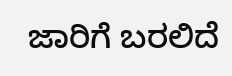ಜಾರಿಗೆ ಬರಲಿದೆ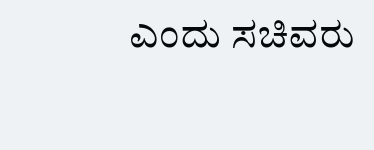ಎಂದು ಸಚಿವರು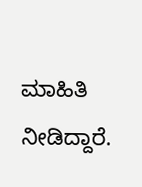ಮಾಹಿತಿ ನೀಡಿದ್ದಾರೆ.